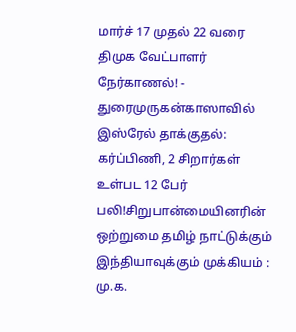மார்ச் 17 முதல் 22 வரை திமுக வேட்பாளர் நேர்காணல்! - துரைமுருகன்காஸாவில் இஸ்ரேல் தாக்குதல்: கர்ப்பிணி, 2 சிறார்கள் உள்பட 12 பேர் பலி!சிறுபான்மையினரின் ஒற்றுமை தமிழ் நாட்டுக்கும் இந்தியாவுக்கும் முக்கியம் : மு.க.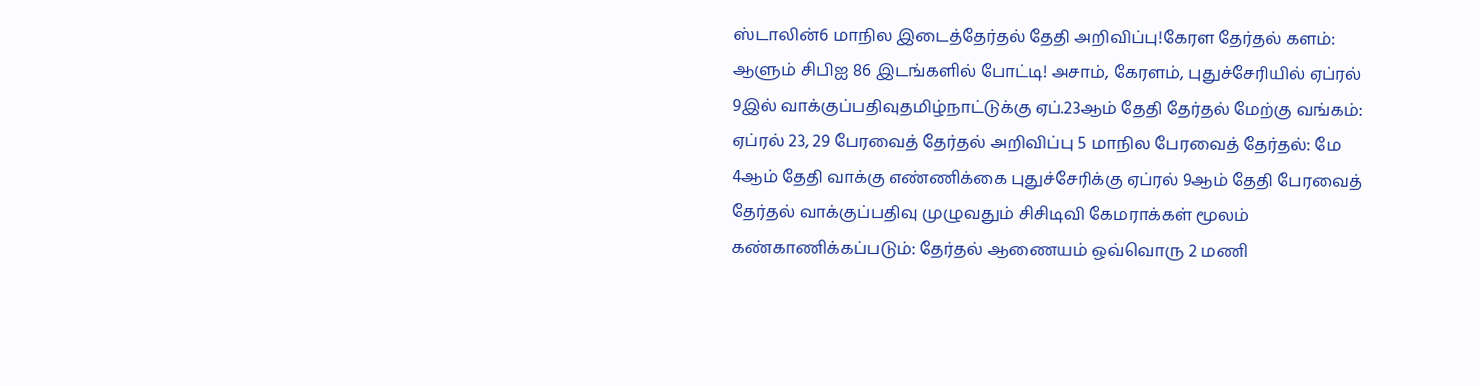ஸ்டாலின்6 மாநில இடைத்தேர்தல் தேதி அறிவிப்பு!கேரள தேர்தல் களம்: ஆளும் சிபிஐ 86 இடங்களில் போட்டி! அசாம், கேரளம், புதுச்சேரியில் ஏப்ரல் 9இல் வாக்குப்பதிவுதமிழ்நாட்டுக்கு ஏப்.23ஆம் தேதி தேர்தல் மேற்கு வங்கம்: ஏப்ரல் 23, 29 பேரவைத் தேர்தல் அறிவிப்பு 5 மாநில பேரவைத் தேர்தல்: மே 4ஆம் தேதி வாக்கு எண்ணிக்கை புதுச்சேரிக்கு ஏப்ரல் 9ஆம் தேதி பேரவைத் தேர்தல் வாக்குப்பதிவு முழுவதும் சிசிடிவி கேமராக்கள் மூலம் கண்காணிக்கப்படும்: தேர்தல் ஆணையம் ஒவ்வொரு 2 மணி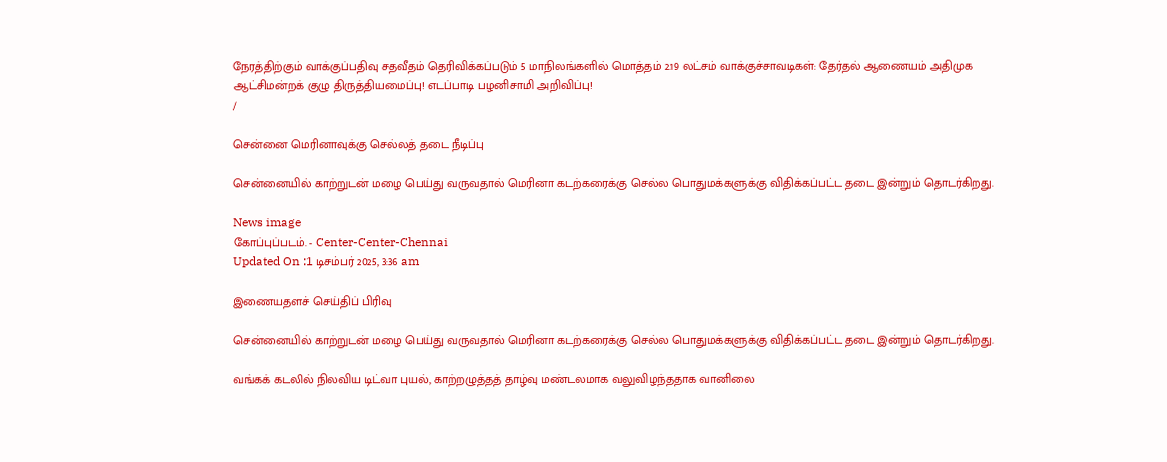நேரத்திற்கும் வாக்குப்பதிவு சதவீதம் தெரிவிக்கப்படும் 5 மாநிலங்களில் மொத்தம் 2.19 லட்சம் வாக்குச்சாவடிகள்: தேர்தல் ஆணையம் அதிமுக ஆட்சிமன்றக் குழு திருத்தியமைப்பு! எடப்பாடி பழனிசாமி அறிவிப்பு!
/

சென்னை மெரினாவுக்கு செல்லத் தடை நீடிப்பு

சென்னையில் காற்றுடன் மழை பெய்து வருவதால் மெரினா கடற்கரைக்கு செல்ல பொதுமக்களுக்கு விதிக்கப்பட்ட தடை இன்றும் தொடர்கிறது.

News image
கோப்புப்படம். - Center-Center-Chennai
Updated On :1 டிசம்பர் 2025, 3:36 am

இணையதளச் செய்திப் பிரிவு

சென்னையில் காற்றுடன் மழை பெய்து வருவதால் மெரினா கடற்கரைக்கு செல்ல பொதுமக்களுக்கு விதிக்கப்பட்ட தடை இன்றும் தொடர்கிறது.

வங்கக் கடலில் நிலவிய டிட்வா புயல், காற்றழுத்தத் தாழ்வு மண்டலமாக வலுவிழந்ததாக வானிலை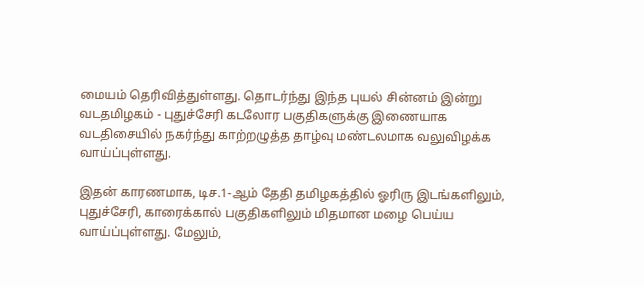மையம் தெரிவித்துள்ளது. தொடர்ந்து இந்த புயல் சின்னம் இன்று வடதமிழகம் - புதுச்சேரி கடலோர பகுதிகளுக்கு இணையாக வடதிசையில் நகர்ந்து காற்றழுத்த தாழ்வு மண்டலமாக வலுவிழக்க வாய்ப்புள்ளது.

இதன் காரணமாக, டிச.1-ஆம் தேதி தமிழகத்தில் ஓரிரு இடங்களிலும், புதுச்சேரி, காரைக்கால் பகுதிகளிலும் மிதமான மழை பெய்ய வாய்ப்புள்ளது. மேலும்,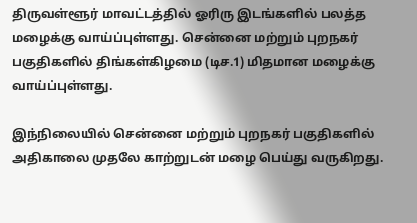திருவள்ளூர் மாவட்டத்தில் ஓரிரு இடங்களில் பலத்த மழைக்கு வாய்ப்புள்ளது. சென்னை மற்றும் புறநகர் பகுதிகளில் திங்கள்கிழமை (டிச.1) மிதமான மழைக்கு வாய்ப்புள்ளது.

இந்நிலையில் சென்னை மற்றும் புறநகர் பகுதிகளில் அதிகாலை முதலே காற்றுடன் மழை பெய்து வருகிறது.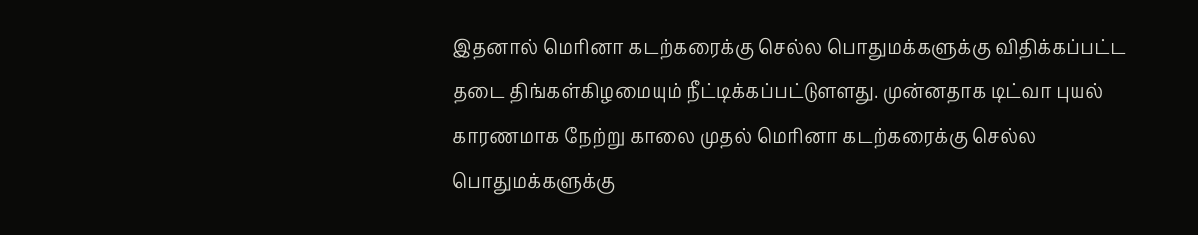இதனால் மெரினா கடற்கரைக்கு செல்ல பொதுமக்களுக்கு விதிக்கப்பட்ட தடை திங்கள்கிழமையும் நீட்டிக்கப்பட்டுளளது. முன்னதாக டிட்வா புயல் காரணமாக நேற்று காலை முதல் மெரினா கடற்கரைக்கு செல்ல பொதுமக்களுக்கு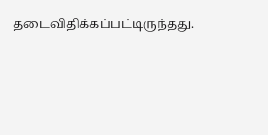தடைவிதிக்கப்பட்டிருந்தது.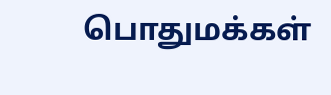பொதுமக்கள்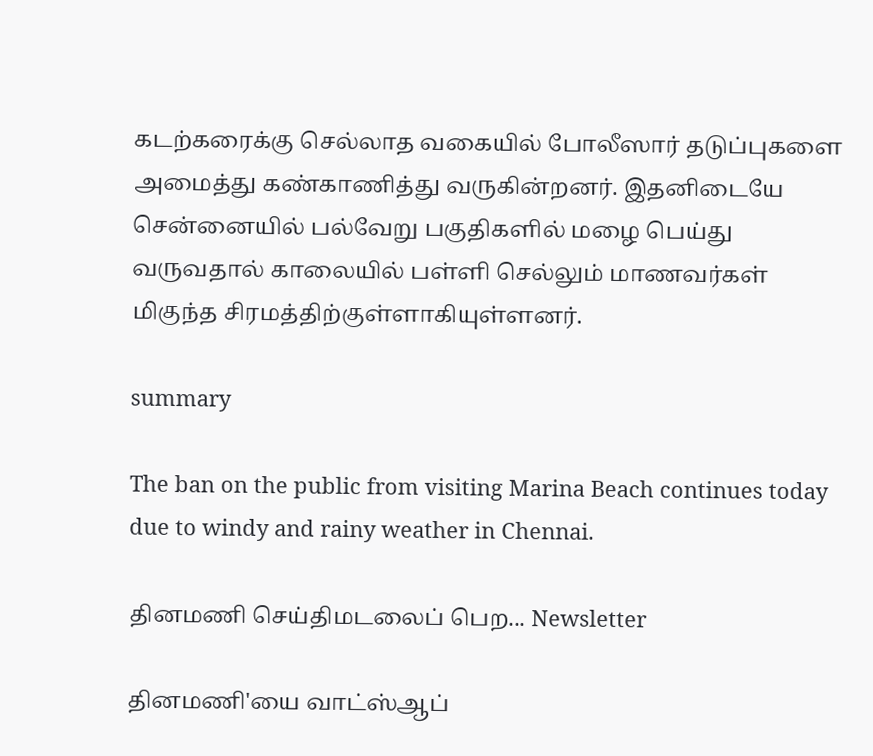கடற்கரைக்கு செல்லாத வகையில் போலீஸார் தடுப்புகளை அமைத்து கண்காணித்து வருகின்றனர். இதனிடையே சென்னையில் பல்வேறு பகுதிகளில் மழை பெய்து வருவதால் காலையில் பள்ளி செல்லும் மாணவர்கள் மிகுந்த சிரமத்திற்குள்ளாகியுள்ளனர்.

summary

The ban on the public from visiting Marina Beach continues today due to windy and rainy weather in Chennai.

தினமணி செய்திமடலைப் பெற... Newsletter

தினமணி'யை வாட்ஸ்ஆப்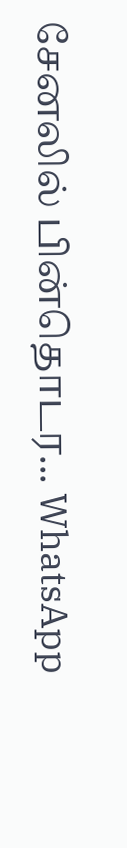சேனலில் பின்தொடர... WhatsApp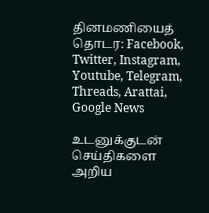தினமணியைத் தொடர: Facebook, Twitter, Instagram, Youtube, Telegram, Threads, Arattai, Google News

உடனுக்குடன் செய்திகளை அறிய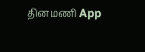தினமணி App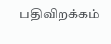பதிவிறக்கம்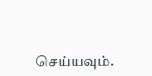செய்யவும்.